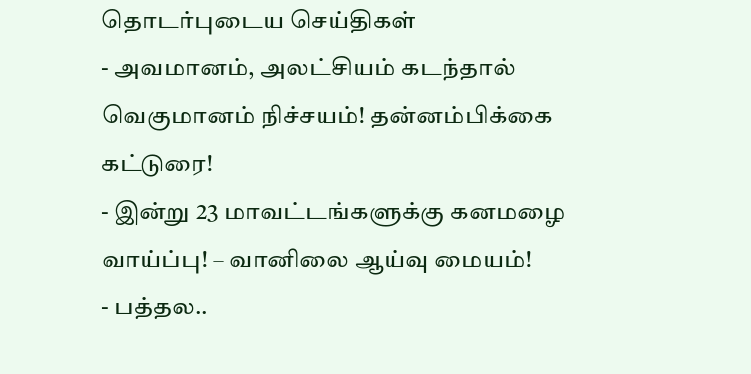தொடர்புடைய செய்திகள்
- அவமானம், அலட்சியம் கடந்தால் வெகுமானம் நிச்சயம்! தன்னம்பிக்கை கட்டுரை!
- இன்று 23 மாவட்டங்களுக்கு கனமழை வாய்ப்பு! – வானிலை ஆய்வு மையம்!
- பத்தல..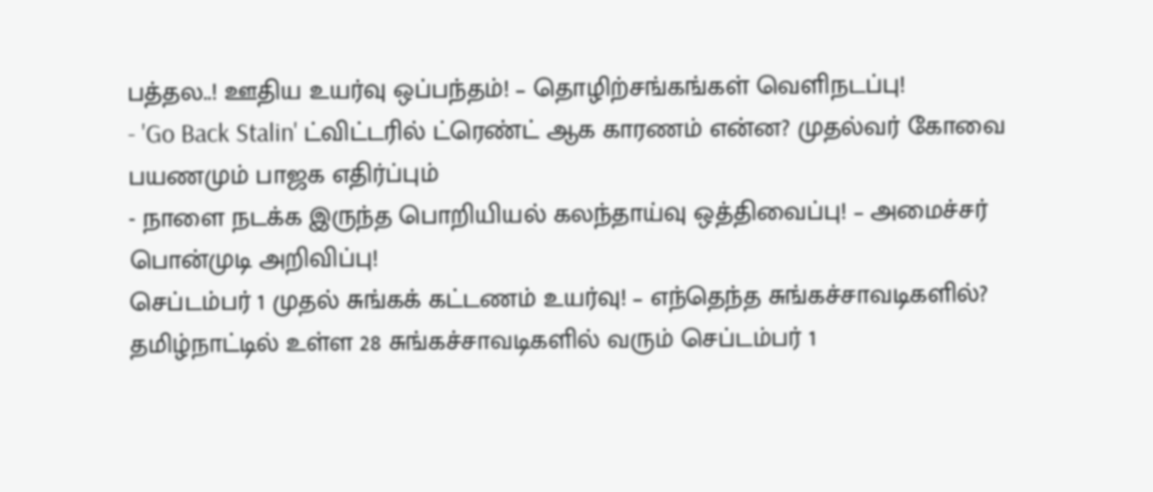பத்தல..! ஊதிய உயர்வு ஒப்பந்தம்! – தொழிற்சங்கங்கள் வெளிநடப்பு!
- 'Go Back Stalin' ட்விட்டரில் ட்ரெண்ட் ஆக காரணம் என்ன? முதல்வர் கோவை பயணமும் பாஜக எதிர்ப்பும்
- நாளை நடக்க இருந்த பொறியியல் கலந்தாய்வு ஒத்திவைப்பு! – அமைச்சர் பொன்முடி அறிவிப்பு!
செப்டம்பர் 1 முதல் சுங்கக் கட்டணம் உயர்வு! – எந்தெந்த சுங்கச்சாவடிகளில்?
தமிழ்நாட்டில் உள்ள 28 சுங்கச்சாவடிகளில் வரும் செப்டம்பர் 1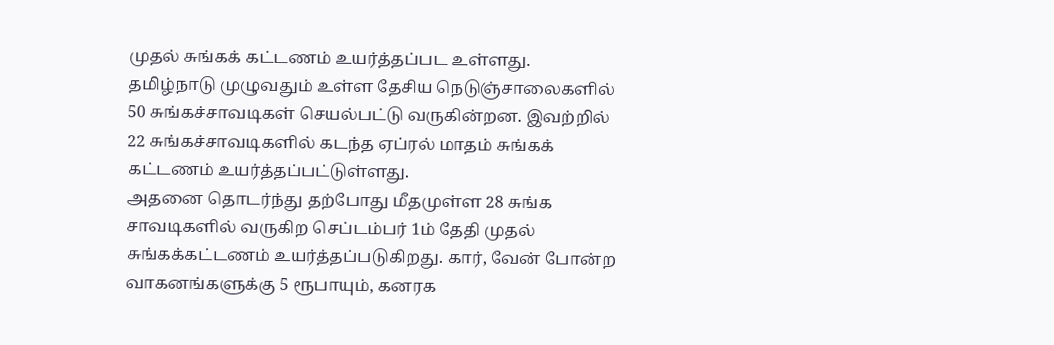முதல் சுங்கக் கட்டணம் உயர்த்தப்பட உள்ளது.
தமிழ்நாடு முழுவதும் உள்ள தேசிய நெடுஞ்சாலைகளில் 50 சுங்கச்சாவடிகள் செயல்பட்டு வருகின்றன. இவற்றில் 22 சுங்கச்சாவடிகளில் கடந்த ஏப்ரல் மாதம் சுங்கக் கட்டணம் உயர்த்தப்பட்டுள்ளது.
அதனை தொடர்ந்து தற்போது மீதமுள்ள 28 சுங்க சாவடிகளில் வருகிற செப்டம்பர் 1ம் தேதி முதல் சுங்கக்கட்டணம் உயர்த்தப்படுகிறது. கார், வேன் போன்ற வாகனங்களுக்கு 5 ரூபாயும், கனரக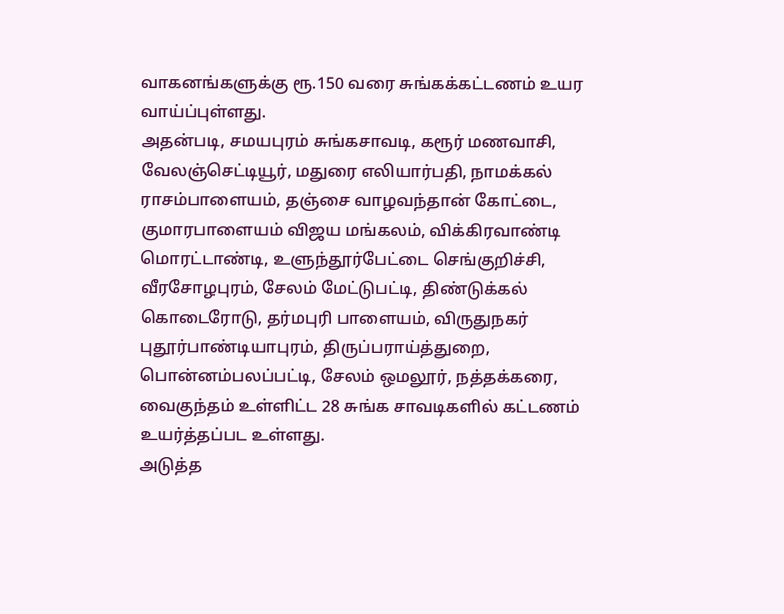வாகனங்களுக்கு ரூ.150 வரை சுங்கக்கட்டணம் உயர வாய்ப்புள்ளது.
அதன்படி, சமயபுரம் சுங்கசாவடி, கரூர் மணவாசி, வேலஞ்செட்டியூர், மதுரை எலியார்பதி, நாமக்கல் ராசம்பாளையம், தஞ்சை வாழவந்தான் கோட்டை, குமாரபாளையம் விஜய மங்கலம், விக்கிரவாண்டி மொரட்டாண்டி, உளுந்தூர்பேட்டை செங்குறிச்சி, வீரசோழபுரம், சேலம் மேட்டுபட்டி, திண்டுக்கல் கொடைரோடு, தர்மபுரி பாளையம், விருதுநகர் புதூர்பாண்டியாபுரம், திருப்பராய்த்துறை, பொன்னம்பலப்பட்டி, சேலம் ஒமலூர், நத்தக்கரை, வைகுந்தம் உள்ளிட்ட 28 சுங்க சாவடிகளில் கட்டணம் உயர்த்தப்பட உள்ளது.
அடுத்த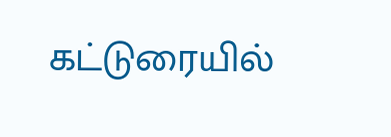கட்டுரையில்